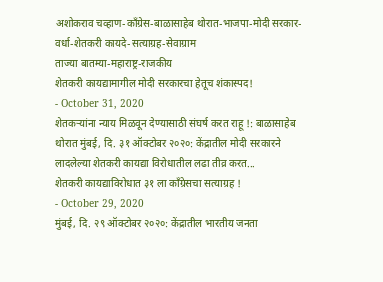अशोकराव चव्हाण-काँग्रेस-बाळासाहेब थोरात-भाजपा-मोदी सरकार-वर्धा-शेतकरी कायदे-सत्याग्रह-सेवाग्राम
ताज्या बातम्या-महाराष्ट्र-राजकीय
शेतकरी कायद्यामागील मोदी सरकारचा हेतूच शंकास्पद!
- October 31, 2020
शेतकऱ्यांना न्याय मिळवून देण्यासाठी संघर्ष करत राहू !: बाळासाहेब थोरात मुंबई, दि. ३१ ऑक्टोबर २०२०: केंद्रातील मोदी सरकारने लादलेल्या शेतकरी कायद्या विरोधातील लढा तीव्र करत...
शेतकरी कायद्याविरोधात ३१ ला काँग्रेसचा सत्याग्रह !
- October 29, 2020
मुंबई, दि. २९ ऑक्टोबर २०२०: केंद्रातील भारतीय जनता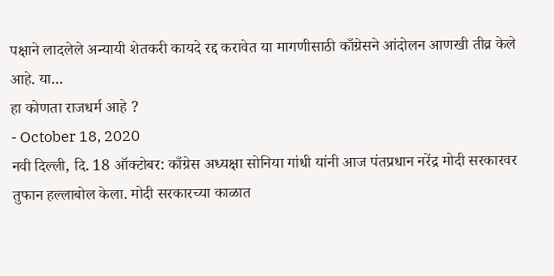पक्षाने लादलेले अन्यायी शेतकरी कायदे रद्द करावेत या मागणीसाठी काँग्रेसने आंदोलन आणखी तीव्र केले आहे. या...
हा कोणता राजधर्म आहे ?
- October 18, 2020
नवी दिल्ली, दि. 18 ऑक्टोबर: काँग्रेस अध्यक्षा सोनिया गांधी यांनी आज पंतप्रधान नरेंद्र मोदी सरकारवर तुफान हल्लाबोल केला. मोदी सरकारच्या काळात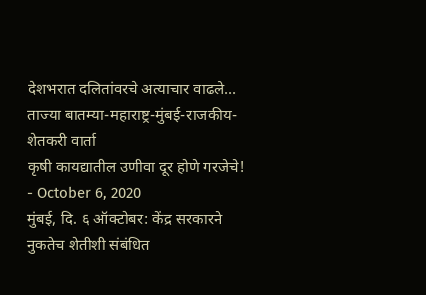देशभरात दलितांवरचे अत्याचार वाढले...
ताज्या बातम्या-महाराष्ट्र-मुंबई-राजकीय-शेतकरी वार्ता
कृषी कायद्यातील उणीवा दूर होणे गरजेचे!
- October 6, 2020
मुंबई, दि. ६ ऑक्टोबर: केंद्र सरकारने नुकतेच शेतीशी संबंधित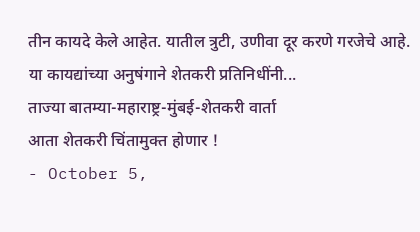तीन कायदे केले आहेत. यातील त्रुटी, उणीवा दूर करणे गरजेचे आहे. या कायद्यांच्या अनुषंगाने शेतकरी प्रतिनिधींनी...
ताज्या बातम्या-महाराष्ट्र-मुंबई-शेतकरी वार्ता
आता शेतकरी चिंतामुक्त होणार !
- October 5,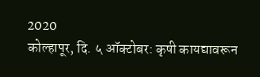2020
कोल्हापूर, दि. ५ ऑक्टोबर: कृषी कायद्यावरून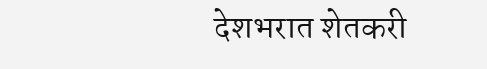देशभरात शेतकरी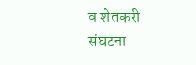व शेतकरी संघटना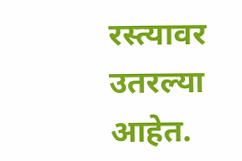रस्त्यावर उतरल्या आहेत.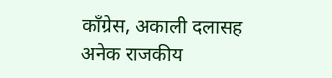काँग्रेस, अकाली दलासह अनेक राजकीय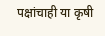पक्षांचाही या कृषी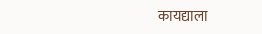कायद्याला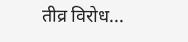तीव्र विरोध...